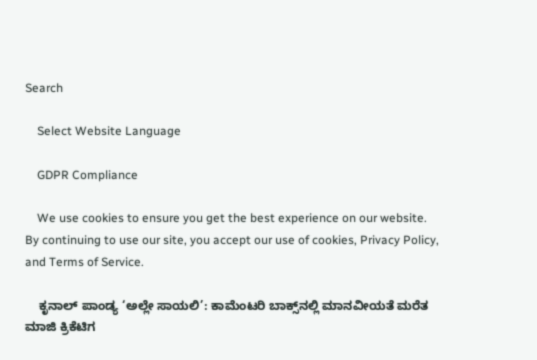Search

    Select Website Language

    GDPR Compliance

    We use cookies to ensure you get the best experience on our website. By continuing to use our site, you accept our use of cookies, Privacy Policy, and Terms of Service.

    ಕೃನಾಲ್ ಪಾಂಡ್ಯ ‘ಅಲ್ಲೇ ಸಾಯಲಿ’: ಕಾಮೆಂಟರಿ ಬಾಕ್ಸ್‌ನಲ್ಲಿ ಮಾನವೀಯತೆ ಮರೆತ ಮಾಜಿ ಕ್ರಿಕೆಟಿಗ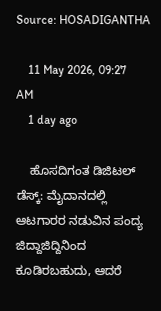Source: HOSADIGANTHA

    11 May 2026, 09:27 AM
    1 day ago

    ಹೊಸದಿಗಂತ ಡಿಜಿಟಲ್ ಡೆಸ್ಕ್: ಮೈದಾನದಲ್ಲಿ ಆಟಗಾರರ ನಡುವಿನ ಪಂದ್ಯ ಜಿದ್ದಾಜಿದ್ದಿನಿಂದ ಕೂಡಿರಬಹುದು, ಆದರೆ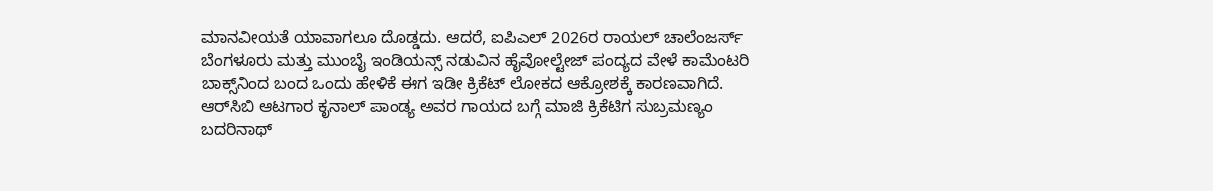ಮಾನವೀಯತೆ ಯಾವಾಗಲೂ ದೊಡ್ಡದು. ಆದರೆ, ಐಪಿಎಲ್ 2026ರ ರಾಯಲ್ ಚಾಲೆಂಜರ್ಸ್ ಬೆಂಗಳೂರು ಮತ್ತು ಮುಂಬೈ ಇಂಡಿಯನ್ಸ್ ನಡುವಿನ ಹೈವೋಲ್ಟೇಜ್ ಪಂದ್ಯದ ವೇಳೆ ಕಾಮೆಂಟರಿ ಬಾಕ್ಸ್‌ನಿಂದ ಬಂದ ಒಂದು ಹೇಳಿಕೆ ಈಗ ಇಡೀ ಕ್ರಿಕೆಟ್ ಲೋಕದ ಆಕ್ರೋಶಕ್ಕೆ ಕಾರಣವಾಗಿದೆ. ಆರ್‌ಸಿಬಿ ಆಟಗಾರ ಕೃನಾಲ್ ಪಾಂಡ್ಯ ಅವರ ಗಾಯದ ಬಗ್ಗೆ ಮಾಜಿ ಕ್ರಿಕೆಟಿಗ ಸುಬ್ರಮಣ್ಯಂ ಬದರಿನಾಥ್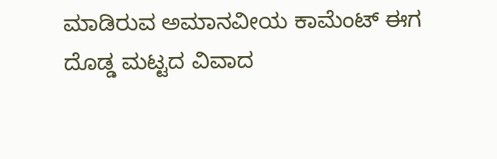ಮಾಡಿರುವ ಅಮಾನವೀಯ ಕಾಮೆಂಟ್ ಈಗ ದೊಡ್ಡ ಮಟ್ಟದ ವಿವಾದ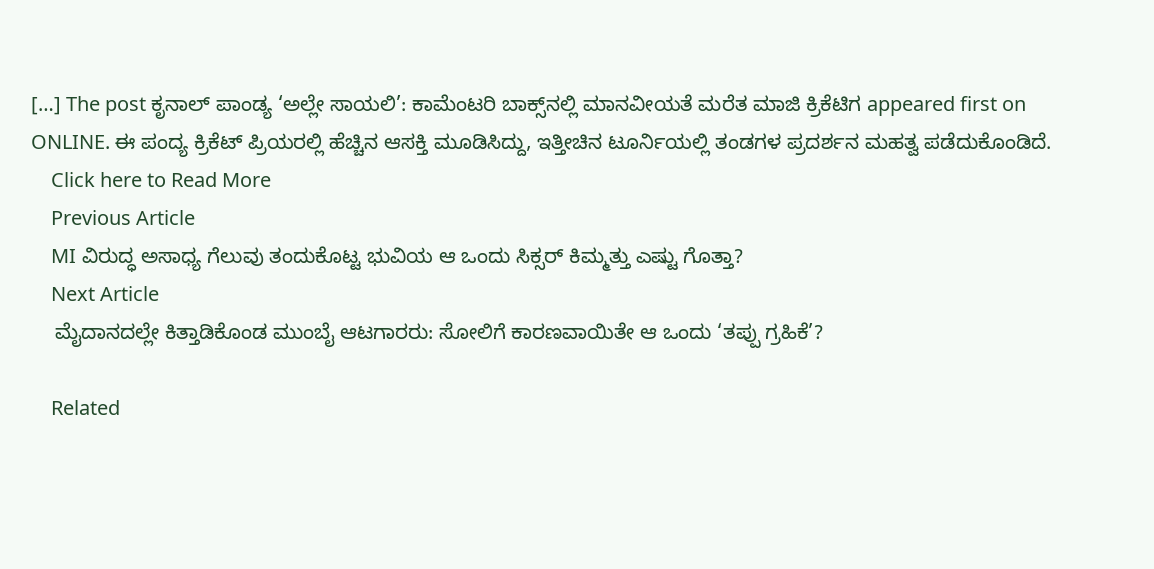[…] The post ಕೃನಾಲ್ ಪಾಂಡ್ಯ ‘ಅಲ್ಲೇ ಸಾಯಲಿ’: ಕಾಮೆಂಟರಿ ಬಾಕ್ಸ್‌ನಲ್ಲಿ ಮಾನವೀಯತೆ ಮರೆತ ಮಾಜಿ ಕ್ರಿಕೆಟಿಗ appeared first on ONLINE. ಈ ಪಂದ್ಯ ಕ್ರಿಕೆಟ್ ಪ್ರಿಯರಲ್ಲಿ ಹೆಚ್ಚಿನ ಆಸಕ್ತಿ ಮೂಡಿಸಿದ್ದು, ಇತ್ತೀಚಿನ ಟೂರ್ನಿಯಲ್ಲಿ ತಂಡಗಳ ಪ್ರದರ್ಶನ ಮಹತ್ವ ಪಡೆದುಕೊಂಡಿದೆ.
    Click here to Read More
    Previous Article
    MI ವಿರುದ್ಧ ಅಸಾಧ್ಯ ಗೆಲುವು ತಂದುಕೊಟ್ಟ ಭುವಿಯ ಆ ಒಂದು ಸಿಕ್ಸರ್ ಕಿಮ್ಮತ್ತು ಎಷ್ಟು ಗೊತ್ತಾ?
    Next Article
    ಮೈದಾನದಲ್ಲೇ ಕಿತ್ತಾಡಿಕೊಂಡ ಮುಂಬೈ ಆಟಗಾರರು: ಸೋಲಿಗೆ ಕಾರಣವಾಯಿತೇ ಆ ಒಂದು ‘ತಪ್ಪು ಗ್ರಹಿಕೆ’?

    Related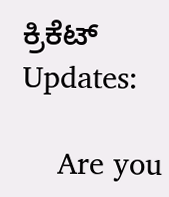ಕ್ರಿಕೆಟ್ Updates:

    Are you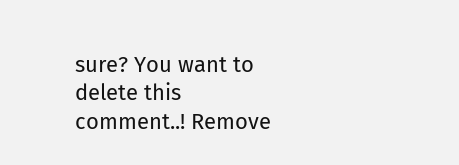sure? You want to delete this comment..! Remove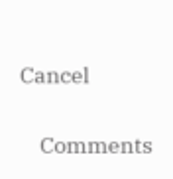Cancel

    Comments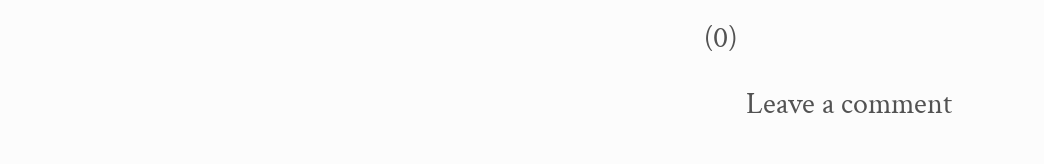(0)

      Leave a comment